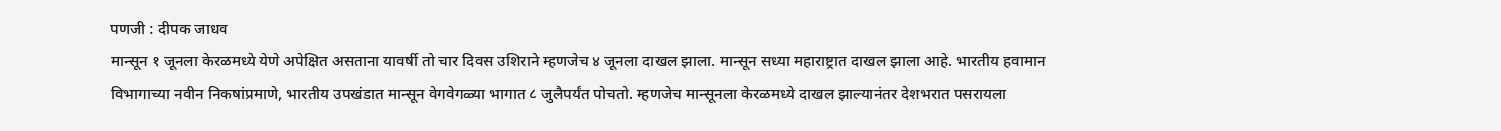पणजी : दीपक जाधव
मान्सून १ जूनला केरळमध्ये येणे अपेक्षित असताना यावर्षी तो चार दिवस उशिराने म्हणजेच ४ जूनला दाखल झाला. मान्सून सध्या महाराष्ट्रात दाखल झाला आहे. भारतीय हवामान विभागाच्या नवीन निकषांप्रमाणे, भारतीय उपखंडात मान्सून वेगवेगळ्या भागात ८ जुलैपर्यंत पोचतो. म्हणजेच मान्सूनला केरळमध्ये दाखल झाल्यानंतर देशभरात पसरायला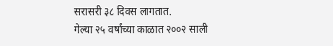सरासरी ३८ दिवस लागतात.
गेल्या २५ वर्षांच्या काळात २००२ साली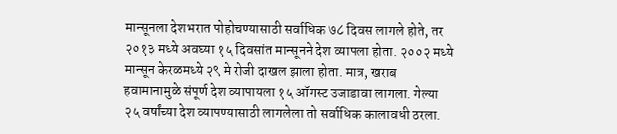मान्सूनला देशभरात पोहोचण्यासाठी सर्वाधिक ७८ दिवस लागले होते, तर २०१३ मध्ये अवघ्या १५ दिवसांत मान्सूनने देश व्यापला होता. २००२ मध्ये मान्सून केरळमध्ये २९ मे रोजी दाखल झाला होता. मात्र, खराब हवामानामुळे संपूर्ण देश व्यापायला १५ ऑगस्ट उजाडावा लागला. गेल्या २५ वर्षांच्या देश व्यापण्यासाठी लागलेला तो सर्वाधिक कालावधी ठरला.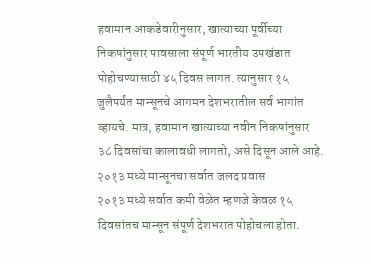हवामान आकडेवारीनुसार, खात्याच्या पूर्वीच्या निकषांनुसार पावसाला संपूर्ण भारतीय उपखंडात पोहोचण्यासाठी ४५ दिवस लागत. त्यानुसार १५ जुलैपर्यंत मान्सूनचे आगमन देशभरातील सर्व भागांत व्हायचे. मात्र, हवामान खात्याच्या नवीन निकषांनुसार ३८ दिवसांचा कालावधी लागतो, असे दिसून आले आहे.
२०१३ मध्ये मान्सूनचा सर्वात जलद प्रवास
२०१३ मध्ये सर्वात कमी वेळेत म्हणजे केवळ १५ दिवसांतच मान्सून संपूर्ण देशभरात पोहोचला होता.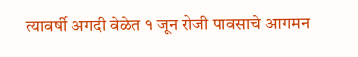त्यावर्षी अगदी वेळेत १ जून रोजी पावसाचे आगमन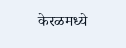केरळमध्ये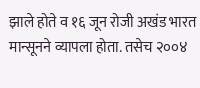झाले होते व १६ जून रोजी अखंड भारत मान्सूनने व्यापला होता. तसेच २००४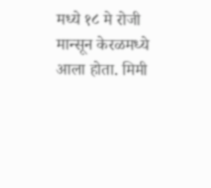मध्ये १८ मे रोजी मान्सून केरळमध्ये आला होता. मिमी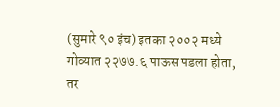(सुमारे ९० इंच) इतका २००२ मध्ये गोव्यात २२७७.६ पाऊस पडला होता, तर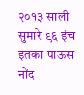२०१३ साली सुमारे ९६ इंच इतका पाऊस नोंद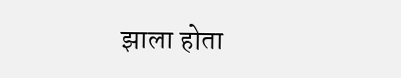झाला होता